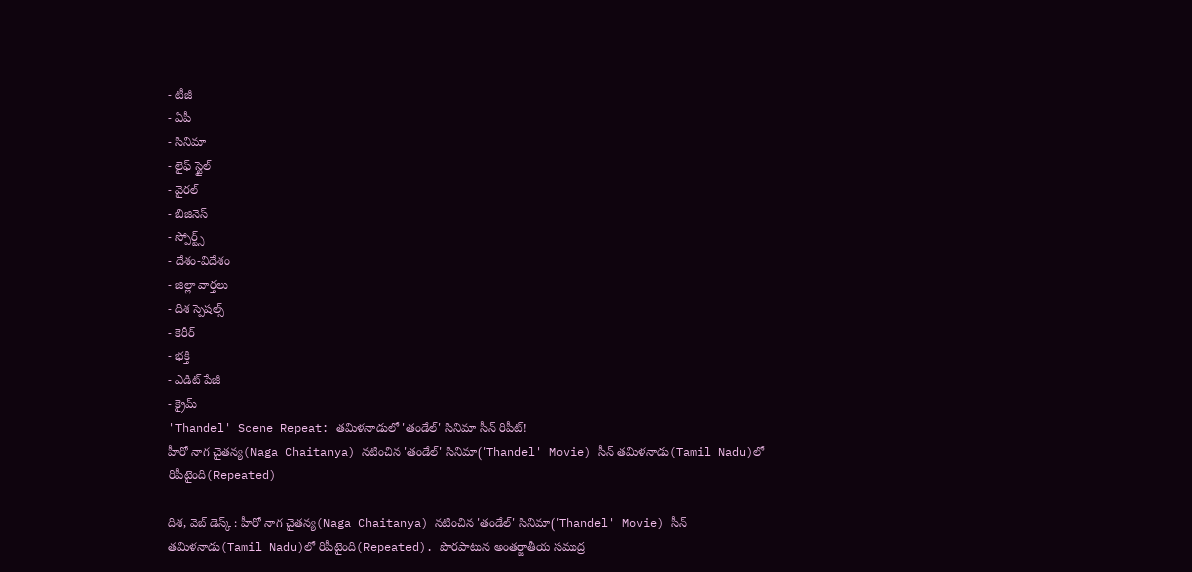- టీజీ
- ఏపీ
- సినిమా
- లైఫ్ స్టైల్
- వైరల్
- బిజినెస్
- స్పోర్ట్స్
- దేశం-విదేశం
- జిల్లా వార్తలు
- దిశ స్పెషల్స్
- కెరీర్
- భక్తి
- ఎడిట్ పేజీ
- క్రైమ్
'Thandel' Scene Repeat: తమిళనాడులో 'తండేల్' సినిమా సీన్ రిపీట్!
హీరో నాగ చైతన్య(Naga Chaitanya) నటించిన 'తండేల్' సినిమా('Thandel' Movie) సీన్ తమిళనాడు(Tamil Nadu)లో రిపీటైంది(Repeated)

దిశ, వెబ్ డెస్క్ : హీరో నాగ చైతన్య(Naga Chaitanya) నటించిన 'తండేల్' సినిమా('Thandel' Movie) సీన్ తమిళనాడు(Tamil Nadu)లో రిపీటైంది(Repeated). పొరపాటున అంతర్జాతీయ సముద్ర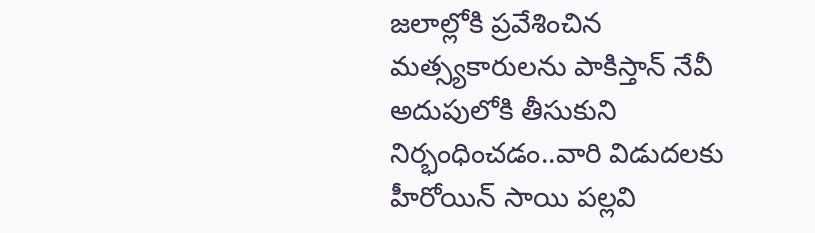జలాల్లోకి ప్రవేశించిన మత్స్యకారులను పాకిస్తాన్ నేవీ అదుపులోకి తీసుకుని నిర్భంధించడం..వారి విడుదలకు హీరోయిన్ సాయి పల్లవి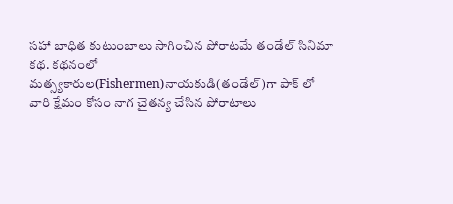సహా బాధిత కుటుంబాలు సాగించిన పోరాటమే తండేల్ సినిమా కథ. కథనంలో మత్స్యకారుల(Fishermen)నాయకుడి(తండేల్)గా పాక్ లో వారి క్షేమం కోసం నాగ చైతన్య చేసిన పోరాటాలు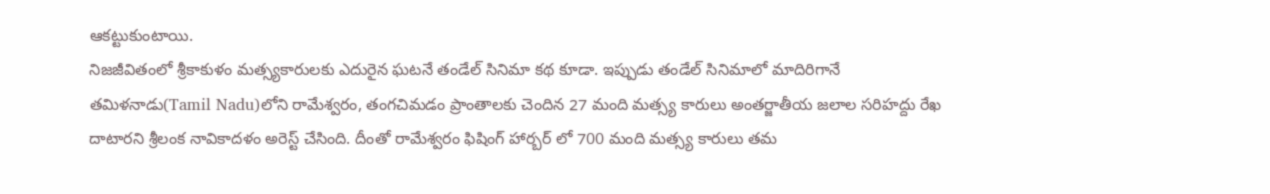ఆకట్టుకుంటాయి.
నిజజీవితంలో శ్రీకాకుళం మత్స్యకారులకు ఎదురైన ఘటనే తండేల్ సినిమా కథ కూడా. ఇప్పుడు తండేల్ సినిమాలో మాదిరిగానే తమిళనాడు(Tamil Nadu)లోని రామేశ్వరం, తంగచిమడం ప్రాంతాలకు చెందిన 27 మంది మత్స్య కారులు అంతర్జాతీయ జలాల సరిహద్దు రేఖ దాటారని శ్రీలంక నావికాదళం అరెస్ట్ చేసింది. దీంతో రామేశ్వరం ఫిషింగ్ హార్బర్ లో 700 మంది మత్స్య కారులు తమ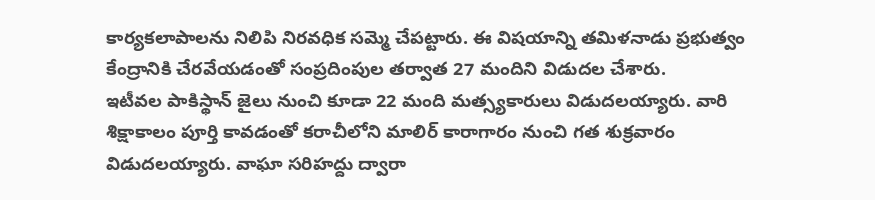కార్యకలాపాలను నిలిపి నిరవధిక సమ్మె చేపట్టారు. ఈ విషయాన్ని తమిళనాడు ప్రభుత్వం కేంద్రానికి చేరవేయడంతో సంప్రదింపుల తర్వాత 27 మందిని విడుదల చేశారు.
ఇటీవల పాకిస్థాన్ జైలు నుంచి కూడా 22 మంది మత్స్యకారులు విడుదలయ్యారు. వారి శిక్షాకాలం పూర్తి కావడంతో కరాచీలోని మాలిర్ కారాగారం నుంచి గత శుక్రవారం విడుదలయ్యారు. వాఘా సరిహద్దు ద్వారా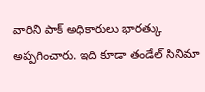వారిని పాక్ అధికారులు భారత్కు అప్పగించారు. ఇది కూడా తండేల్ సినిమా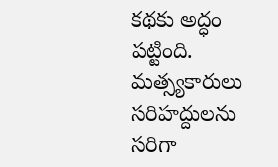కథకు అద్ధం పట్టింది. మత్స్యకారులు సరిహద్దులను సరిగా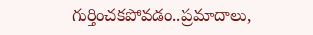గుర్తించకపోవడం..ప్రమాదాలు,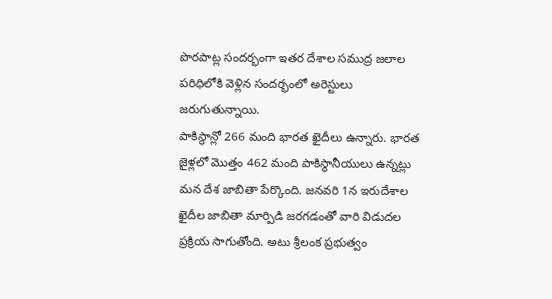పొరపాట్ల సందర్భంగా ఇతర దేశాల సముద్ర జలాల పరిధిలోకి వెళ్లిన సందర్భంలో అరెస్టులు జరుగుతున్నాయి.
పాకిస్థాన్లో 266 మంది భారత ఖైదీలు ఉన్నారు. భారత జైళ్లలో మొత్తం 462 మంది పాకిస్థానీయులు ఉన్నట్లు మన దేశ జాబితా పేర్కొంది. జనవరి 1న ఇరుదేశాల ఖైదీల జాబితా మార్పిడి జరగడంతో వారి విడుదల ప్రక్రియ సాగుతోంది. అటు శ్రీలంక ప్రభుత్వం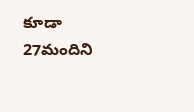కూడా 27మందిని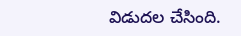విడుదల చేసింది.